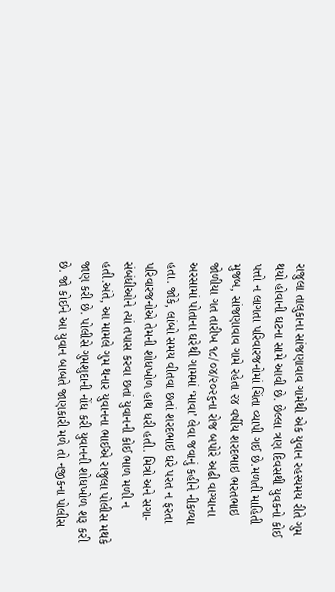રાજુલા તાલુકાના સાંજણાવાવ ગામેથી એક યુવાન રહસ્યમય રીતે ગુમ થયો હોવાની ઘટના સામે આવી છે. છેલ્લા ત્રણ દિવસથી યુવકનો કોઈ પત્તો ન લાગતા પરિવારજનોમાં ચિંતા વ્યાપી ગઈ છે.મળતી માહિતી મુજબ, સાંજણાવાવ ગામે રહેતા ૨૪ વર્ષીય શરદભાઇ ભરતભાઇ જોળીયા ગત તારીખ ૧૮/૦૪/૨૦૨૬ના રોજ બપોરે અઢી વાગ્યાના અરસામાં પોતાના ઘરેથી ગામમાં ‘માવા’ લેવા જવાનું કહીને નીકળ્યા હતા. જોકે, લાંબો સમય વીતવા છતાં શરદભાઇ ઘરે પરત ન ફરતા પરિવારજનોએ તેમની શોધખોળ હાથ ધરી હતી. મિત્રો અને સગા-સંબંધીઓને ત્યાં તપાસ કરવા છતાં યુવાનની કોઈ ભાળ મળી ન હતી.અંતે, આ મામલે ગુમ થનાર યુવાનના ભાઈએ રાજુલા પોલીસ મથકે જાણ કરી છે. પોલીસે ગુમશુદાની નોંધ કરી યુવાનની શોધખોળ શરૂ કરી છે. જો કોઈને આ યુવાન બાબતે જાણકારી મળે તો નજીકના પોલીસ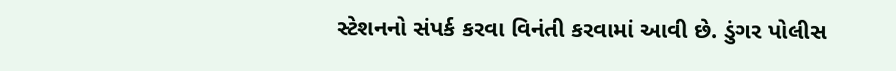સ્ટેશનનો સંપર્ક કરવા વિનંતી કરવામાં આવી છે. ડુંગર પોલીસ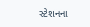સ્ટેશનના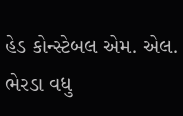હેડ કોન્સ્ટેબલ એમ. એલ. ભેરડા વધુ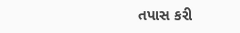તપાસ કરી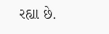રહ્યા છે.